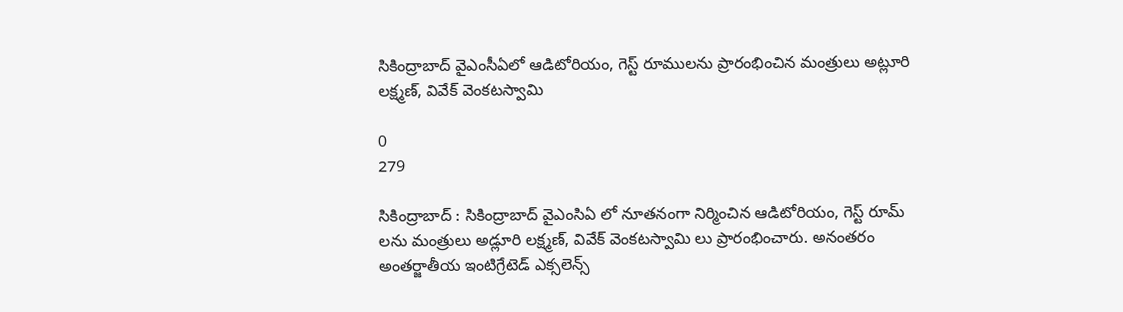సికింద్రాబాద్ వైఎంసీఏలో ఆడిటోరియం, గెస్ట్ రూములను ప్రారంభించిన మంత్రులు అట్లూరి లక్ష్మణ్, వివేక్ వెంకటస్వామి

0
279

సికింద్రాబాద్ : సికింద్రాబాద్ వైఎంసిఏ లో నూతనంగా నిర్మించిన ఆడిటోరియం, గెస్ట్ రూమ్ లను మంత్రులు అడ్లూరి లక్ష్మణ్, వివేక్ వెంకటస్వామి లు ప్రారంభించారు. అనంతరం అంతర్జాతీయ ఇంటిగ్రేటెడ్ ఎక్సలెన్స్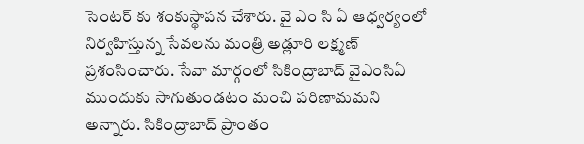సెంటర్ కు శంకుస్థాపన చేశారు. వై ఎం సి ఏ ఆధ్వర్యంలో నిర్వహిస్తున్న సేవలను మంత్రి అడ్లూరి లక్ష్మణ్ ప్రశంసించారు. సేవా మార్గంలో సికింద్రాబాద్ వైఎంసిఏ ముందుకు సాగుతుండటం మంచి పరిణామమని అన్నారు. సికింద్రాబాద్ ప్రాంతం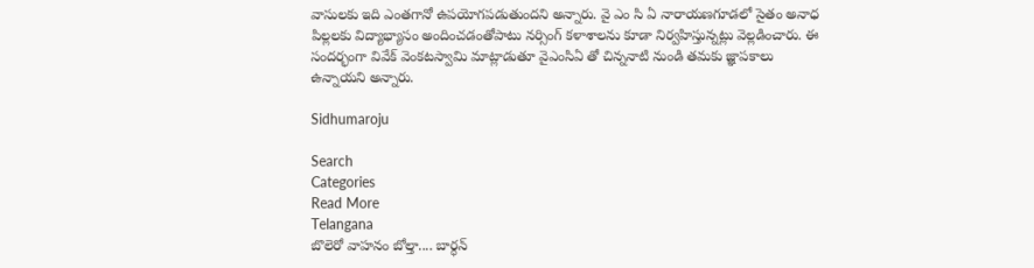వాసులకు ఇది ఎంతగానో ఉపయోగపడుతుందని అన్నారు. వై ఎం సి ఏ నారాయణగూడలో సైతం అనాధ పిల్లలకు విద్యాభ్యాసం అందించడంతోపాటు నర్సింగ్ కళాశాలను కూడా నిర్వహిస్తున్నట్లు వెల్లడించారు. ఈ సందర్భంగా వివేక్ వెంకటస్వామి మాట్లాడుతూ వైఎంసిఏ తో చిన్ననాటి నుండి తమకు జ్ఞాపకాలు ఉన్నాయని అన్నారు.

Sidhumaroju

Search
Categories
Read More
Telangana
బొలెరో వాహనం బోల్తా.... బార్ధన్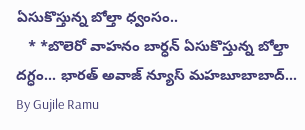ఏసుకొస్తున్న బోల్తా ధ్వంసం..
   * *బొలెరో వాహనం బార్ధన్ ఏసుకొస్తున్న బోల్తా దగ్ధం... భారత్ అవాజ్ న్యూస్ మహబూబాబాద్...
By Gujile Ramu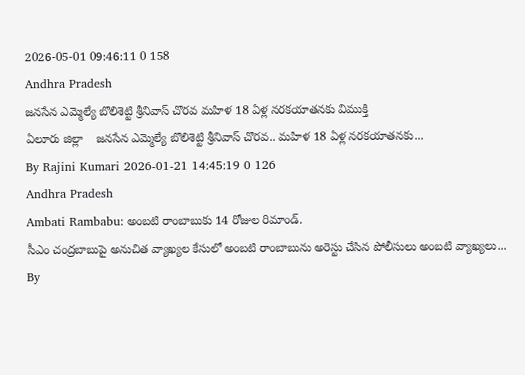2026-05-01 09:46:11 0 158
Andhra Pradesh
జనసేన ఎమ్మెల్యే బొలిశెట్టి శ్రీనివాస్ చొరవ మహిళ 18 ఏళ్ల నరకయాతనకు విముక్తి
ఏలూరు జిల్లా    జనసేన ఎమ్మెల్యే బొలిశెట్టి శ్రీనివాస్ చొరవ.. మహిళ 18 ఏళ్ల నరకయాతనకు...
By Rajini Kumari 2026-01-21 14:45:19 0 126
Andhra Pradesh
Ambati Rambabu: అంబటి రాంబాబుకు 14 రోజుల రిమాండ్.
సీఎం చంద్రబాబుపై అనుచిత వ్యాఖ్యల కేసులో అంబటి రాంబాబును అరెస్టు చేసిన పోలీసులు అంబటి వ్యాఖ్యలు...
By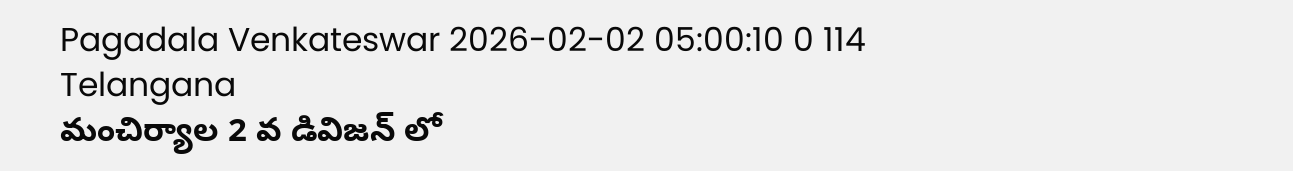Pagadala Venkateswar 2026-02-02 05:00:10 0 114
Telangana
మంచిర్యాల 2 వ డివిజన్ లో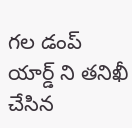గల డంప్ యార్డ్ ని తనిఖీ చేసిన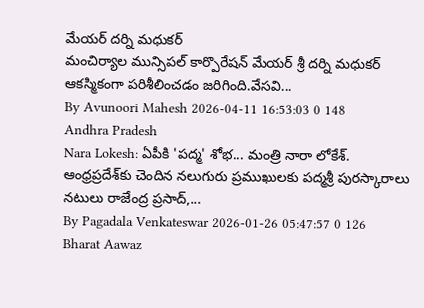మేయర్ దర్ని మధుకర్
మంచిర్యాల మున్సిపల్ కార్పొరేషన్ మేయర్ శ్రీ దర్ని మధుకర్ ఆకస్మికంగా పరిశీలించడం జరిగింది.వేసవి...
By Avunoori Mahesh 2026-04-11 16:53:03 0 148
Andhra Pradesh
Nara Lokesh: ఏపీకి 'పద్మ' శోభ... మంత్రి నారా లోకేశ్.
ఆంధ్రప్రదేశ్‌కు చెందిన నలుగురు ప్రముఖులకు పద్మశ్రీ పురస్కారాలు నటులు రాజేంద్ర ప్రసాద్,...
By Pagadala Venkateswar 2026-01-26 05:47:57 0 126
Bharat Aawaz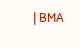| BMA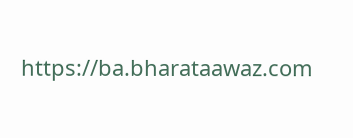https://ba.bharataawaz.com